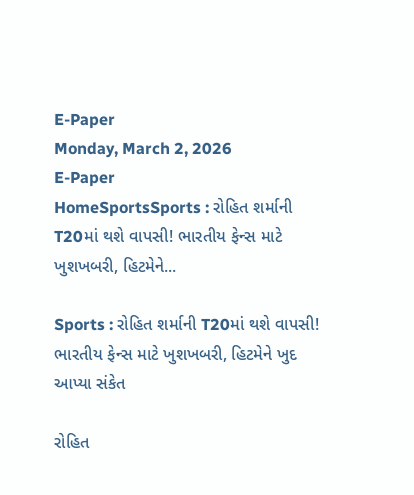E-Paper
Monday, March 2, 2026
E-Paper
HomeSportsSports : રોહિત શર્માની T20માં થશે વાપસી! ભારતીય ફેન્સ માટે ખુશખબરી, હિટમેને...

Sports : રોહિત શર્માની T20માં થશે વાપસી! ભારતીય ફેન્સ માટે ખુશખબરી, હિટમેને ખુદ આપ્યા સંકેત

રોહિત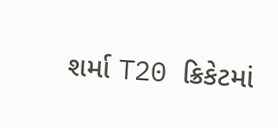શર્મા T20 ક્રિકેટમાં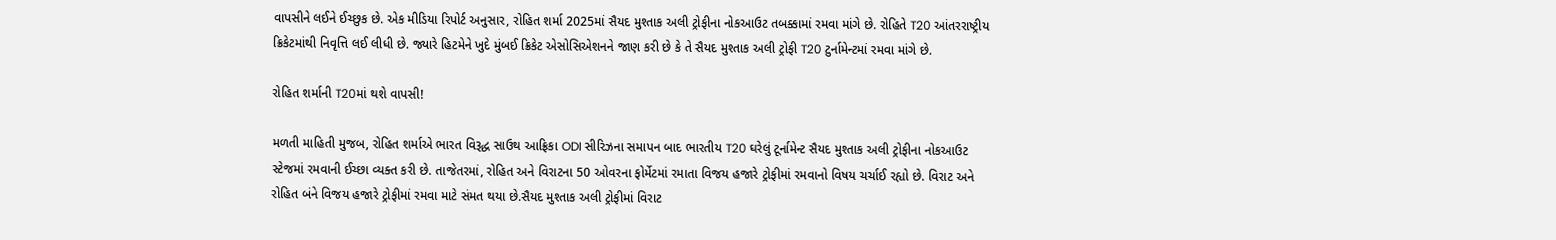વાપસીને લઈને ઈચ્છુક છે. એક મીડિયા રિપોર્ટ અનુસાર, રોહિત શર્મા 2025માં સૈયદ મુશ્તાક અલી ટ્રોફીના નોકઆઉટ તબક્કામાં રમવા માંગે છે. રોહિતે T20 આંતરરાષ્ટ્રીય ક્રિકેટમાંથી નિવૃત્તિ લઈ લીધી છે. જ્યારે હિટમેને ખુદે મુંબઈ ક્રિકેટ એસોસિએશનને જાણ કરી છે કે તે સૈયદ મુશ્તાક અલી ટ્રોફી T20 ટુર્નામેન્ટમાં રમવા માંગે છે.

રોહિત શર્માની T20માં થશે વાપસી!

મળતી માહિતી મુજબ, રોહિત શર્માએ ભારત વિરૂદ્ધ સાઉથ આફ્રિકા ODI સીરિઝના સમાપન બાદ ભારતીય T20 ઘરેલું ટૂર્નામેન્ટ સૈયદ મુશ્તાક અલી ટ્રોફીના નોકઆઉટ સ્ટેજમાં રમવાની ઈચ્છા વ્યક્ત કરી છે. તાજેતરમાં, રોહિત અને વિરાટના 50 ઓવરના ફોર્મેટમાં રમાતા વિજય હજારે ટ્રોફીમાં રમવાનો વિષય ચર્ચાઈ રહ્યો છે. વિરાટ અને રોહિત બંને વિજય હજારે ટ્રોફીમાં રમવા માટે સંમત થયા છે.સૈયદ મુશ્તાક અલી ટ્રોફીમાં વિરાટ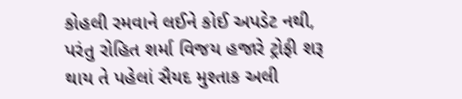કોહલી રમવાને લઈને કોઈ અપડેટ નથી, પરંતુ રોહિત શર્મા વિજય હજારે ટ્રોફી શરૂ થાય તે પહેલાં સૈયદ મુશ્તાક અલી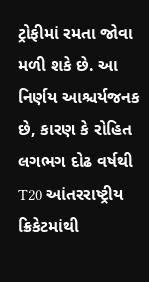ટ્રોફીમાં રમતા જોવા મળી શકે છે. આ નિર્ણય આશ્ચર્યજનક છે, કારણ કે રોહિત લગભગ દોઢ વર્ષથી T20 આંતરરાષ્ટ્રીય ક્રિકેટમાંથી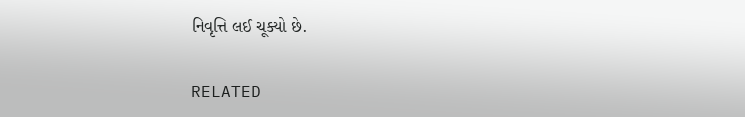નિવૃત્તિ લઈ ચૂક્યો છે.

RELATED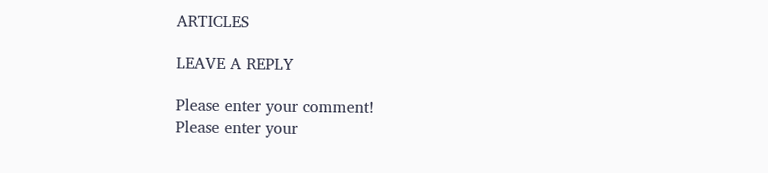ARTICLES

LEAVE A REPLY

Please enter your comment!
Please enter your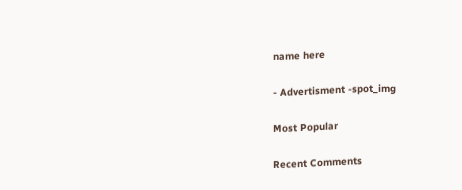name here

- Advertisment -spot_img

Most Popular

Recent Comments